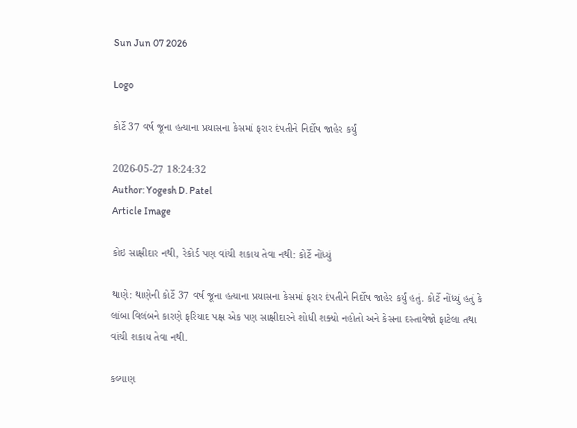Sun Jun 07 2026

Logo

કોર્ટે 37 વર્ષ જૂના હત્યાના પ્રયાસના કેસમાં ફરાર દંપતીને નિર્દોષ જાહેર કર્યું

2026-05-27 18:24:32
Author: Yogesh D. Patel
Article Image

કોઇ સાક્ષીદાર નથી, રેકોર્ડ પણ વાંચી શકાય તેવા નથી: કોર્ટે નોંધ્યું

થાણે: થાણેની કોર્ટે 37 વર્ષ જૂના હત્યાના પ્રયાસના કેસમાં ફરાર દંપતીને નિર્દોષ જાહેર કર્યું હતું. કોર્ટે નોંધ્યું હતું કે લાંબા વિલંબને કારણે ફરિયાદ પક્ષ એક પણ સાક્ષીદારને શોધી શક્યો નહોતો અને કેસના દસ્તાવેજો ફાટેલા તથા વાંચી શકાય તેવા નથી.

કલ્યાણ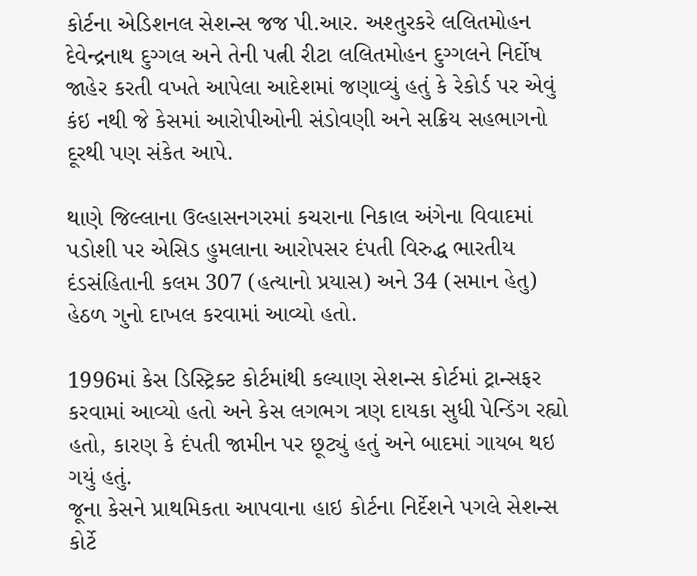કોર્ટના એડિશનલ સેશન્સ જજ પી.આર. અશ્તુરકરે લલિતમોહન દેવેન્દ્રનાથ દુગ્ગલ અને તેની પત્ની રીટા લલિતમોહન દુગ્ગલને નિર્દોષ જાહેર કરતી વખતે આપેલા આદેશમાં જણાવ્યું હતું કે રેકોર્ડ પર એવું કંઇ નથી જે કેસમાં આરોપીઓની સંડોવણી અને સક્રિય સહભાગનો દૂરથી પણ સંકેત આપે.

થાણે જિલ્લાના ઉલ્હાસનગરમાં કચરાના નિકાલ અંગેના વિવાદમાં પડોશી પર એસિડ હુમલાના આરોપસર દંપતી વિરુદ્ધ ભારતીય દંડસંહિતાની કલમ 307 (હત્યાનો પ્રયાસ) અને 34 (સમાન હેતુ) હેઠળ ગુનો દાખલ કરવામાં આવ્યો હતો.

1996માં કેસ ડિસ્ટ્રિક્ટ કોર્ટમાંથી કલ્યાણ સેશન્સ કોર્ટમાં ટ્રાન્સફર કરવામાં આવ્યો હતો અને કેસ લગભગ ત્રણ દાયકા સુધી પેન્ડિંગ રહ્યો હતો, કારણ કે દંપતી જામીન પર છૂટ્યું હતું અને બાદમાં ગાયબ થઇ ગયું હતું.
જૂના કેસને પ્રાથમિકતા આપવાના હાઇ કોર્ટના નિર્દેશને પગલે સેશન્સ કોર્ટે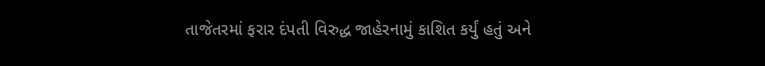તાજેતરમાં ફરાર દંપતી વિરુદ્ધ જાહેરનામું કાશિત કર્યું હતું અને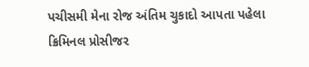પચીસમી મેના રોજ અંતિમ ચુકાદો આપતા પહેલા ક્રિમિનલ પ્રોસીજર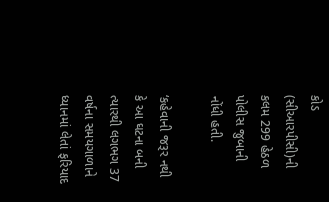કોડ (સીઆરપીસી)ની કલમ 299 હેઠળ પોલીસ જુબાની નોંધી હતી.

‘કહેવાની જરૂર નથી કે આ ઘટના બની ત્યારથી લગભગ 37 વર્ષના સમયગાળાને ધ્યાનમાં લેતાં ફરિયાદ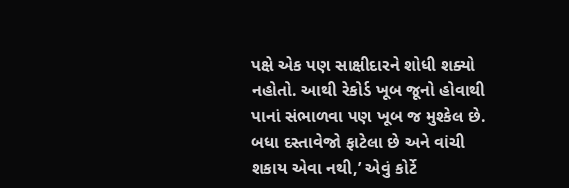પક્ષે એક પણ સાક્ષીદારને શોધી શક્યો નહોતો. આથી રેકોર્ડ ખૂબ જૂનો હોવાથી પાનાં સંભાળવા પણ ખૂબ જ મુશ્કેલ છે. બધા દસ્તાવેજો ફાટેલા છે અને વાંચી શકાય એવા નથી,’ એવું કોર્ટે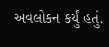અવલોકન કર્યું હતું.